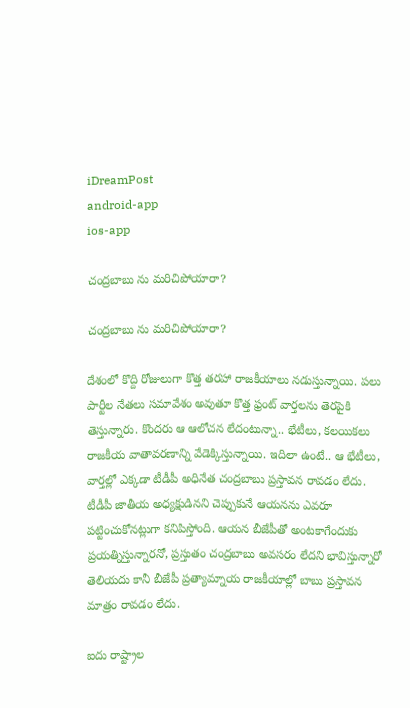iDreamPost
android-app
ios-app

చంద్రబాబు ను మ‌రిచిపోయారా?

చంద్రబాబు ను మ‌రిచిపోయారా?

దేశంలో కొద్ది రోజులుగా కొత్త త‌ర‌హా రాజ‌కీయాలు న‌డుస్తున్నాయి. ప‌లు పార్టీల నేత‌లు స‌మావేశం అవుతూ కొత్త ఫ్రంట్ వార్త‌లను తెర‌పైకి తెస్తున్నారు. కొంద‌రు ఆ ఆలోచ‌న లేదంటున్నా.. భేటీలు, క‌ల‌యిక‌లు రాజ‌కీయ వాతావ‌ర‌ణాన్ని వేడెక్కిస్తున్నాయి. ఇదిలా ఉంటే.. ఆ భేటీలు, వార్త‌ల్లో ఎక్క‌డా టీడీపీ అధినేత చంద్ర‌బాబు ప్ర‌స్తావ‌న రావ‌డం లేదు. టీడీపీ జాతీయ అధ్య‌క్షుడిన‌ని చెప్పుకునే ఆయ‌న‌ను ఎవ‌రూ ప‌ట్టించుకోన‌ట్లుగా క‌నిపిస్తోంది. ఆయ‌న బీజేపీతో అంట‌కాగేందుకు ప్ర‌య‌త్నిస్తున్నార‌నో, ప్ర‌స్తుతం చంద్ర‌బాబు అవ‌స‌రం లేద‌ని భావిస్తున్నారో తెలియ‌దు కానీ బీజేపీ ప్ర‌త్యామ్నాయ రాజ‌కీయాల్లో బాబు ప్ర‌స్తావ‌న మాత్రం రావ‌డం లేదు.

ఐదు రాష్ట్రాల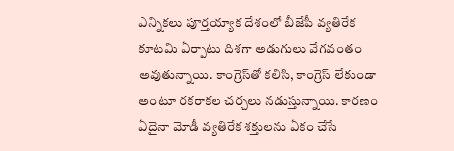ఎన్నిక‌లు పూర్త‌య్యాక దేశంలో బీజేపీ వ్యతిరేక కూటమి ఏర్పాటు దిశగా అడుగులు వేగ‌వంతం అవుతున్నాయి. కాంగ్రెస్‌తో కలిసి, కాంగ్రెస్ లేకుండా అంటూ రకరాకల చర్చలు నడుస్తున్నాయి. కారణం ఏదైనా మోడీ వ్యతిరేక శక్తులను ఏకం చేసే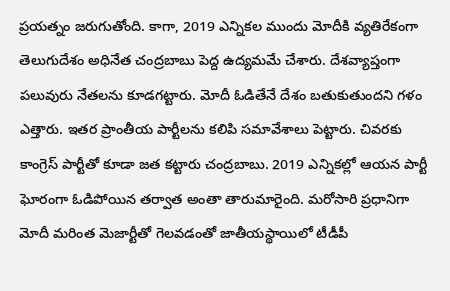ప్రయత్నం జరుగుతోంది. కాగా, 2019 ఎన్నికల ముందు మోదీకి వ్యతిరేకంగా తెలుగుదేశం అధినేత చంద్ర‌బాబు పెద్ద ఉద్యమమే చేశారు. దేశవ్యాప్తంగా ప‌లువురు నేత‌ల‌ను కూడగట్టారు. మోదీ ఓడితేనే దేశం బతుకుతుందని గళం ఎత్తారు. ఇతర ప్రాంతీయ పార్టీలను కలిపి స‌మావేశాలు పెట్టారు. చివ‌ర‌కు కాంగ్రెస్ పార్టీతో కూడా జత కట్టారు చంద్రబాబు. 2019 ఎన్నిక‌ల్లో ఆయన పార్టీ ఘోరంగా ఓడిపోయిన త‌ర్వాత అంతా తారుమారైంది. మ‌రోసారి ప్రధానిగా మోదీ మరింత మెజార్టీతో గెల‌వ‌డంతో జాతీయస్థాయిలో టీడీపీ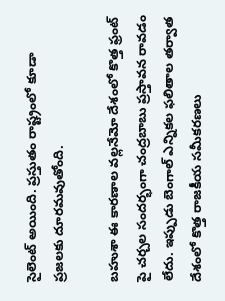సైలెంట్‌ అయింది. ప్ర‌స్తుతం రాష్ట్రంలో కూడా ప్ర‌జ‌ల‌కు దూర‌మ‌వుతోంది.

బ‌హుశా ఈ కార‌ణాల వ‌ల్ల‌నేమో దేశంలో కొత్త ఫ్రంట్ పై చర్చల సంద‌ర్భంగా చంద్ర‌బాబు ప్ర‌స్తావ‌న రావ‌డం లేదు. ఇప్పుడు బెంగాల్ ఎన్నికల ఫలితాల తర్వాత దేశంలో కొత్త రాజకీయ సమీకరణలు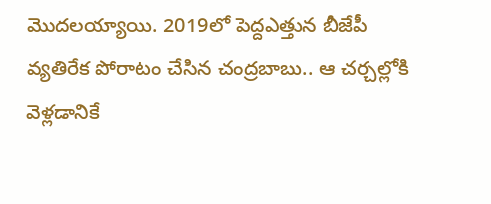మొదలయ్యాయి. 2019లో పెద్దఎత్తున బీజేపీ వ్యతిరేక పోరాటం చేసిన చంద్రబాబు.. ఆ చర్చల్లోకి వెళ్లడానికే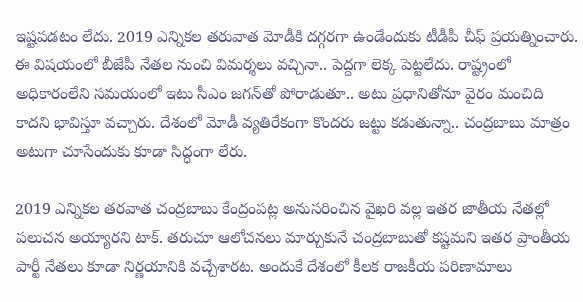ఇష్టపడటం లేదు. 2019 ఎన్నికల తరువాత మోడీకి దగ్గరగా ఉండేందుకు టీడీపీ చీఫ్‌ ప్రయత్నించారు. ఈ విషయంలో బీజేపీ నేతల నుంచి విమర్శలు వచ్చినా.. పెద్దగా లెక్క పెట్టలేదు. రాష్ట్రంలో అధికారంలేని సమయంలో ఇటు సీఎం జగన్‌తో పోరాడుతూ.. అటు ప్రధానితోనూ వైరం మంచిది కాదని భావిస్తూ వచ్చారు. దేశంలో మోడీ వ్యతిరేకంగా కొందరు జట్టు కడుతున్నా.. చంద్రబాబు మాత్రం అటుగా చూసేందుకు కూడా సిద్ధంగా లేరు.

2019 ఎన్నికల తరవాత చంద్రబాబు కేంద్రంపట్ల అనుసరించిన వైఖరి వల్ల ఇతర జాతీయ నేతల్లో పలుచన అయ్యారని టాక్‌. తరుచూ ఆలోచనలు మార్చుకునే చంద్రబాబుతో కష్టమని ఇతర ప్రాంతీయ పార్టీ నేతలు కూడా నిర్ణయానికి వచ్చేశారట. అందుకే దేశంలో కీలక రాజకీయ పరిణామాలు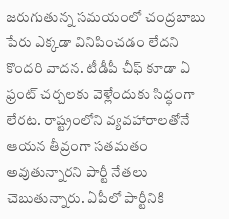జరుగుతున్న సమయంలో చంద్రబాబు పేరు ఎక్కడా వినిపించడం లేదని కొందరి వాదన. టీడీపీ చీఫ్ కూడా ఏ ఫ్రంట్ చర్చలకు వెళ్లేందుకు సిద్ధంగా లేరట. రాష్ట్రంలోని వ్యవహారాలతోనే ఆయన తీవ్రంగా సతమతం అవుతున్నారని పార్టీ నేతలు చెబుతున్నారు. ఏపీలో పార్టీనికి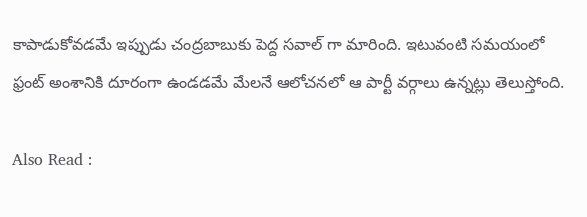కాపాడుకోవడమే ఇప్పుడు చంద్ర‌బాబుకు పెద్ద స‌వాల్ గా మారింది. ఇటువంటి స‌మ‌యంలో ఫ్రంట్ అంశానికి దూరంగా ఉండ‌డ‌మే మేల‌నే ఆలోచ‌న‌లో ఆ పార్టీ వ‌ర్గాలు ఉన్న‌ట్లు తెలుస్తోంది.

Also Read :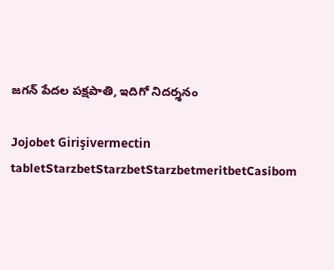జ‌గ‌న్ పేద‌ల ప‌క్ష‌పాతి, ఇదిగో నిద‌ర్శ‌నం

Jojobet Girişivermectin tabletStarzbetStarzbetStarzbetmeritbetCasibom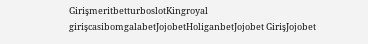GirişmeritbetturboslotKingroyal girişcasibomgalabetJojobetHoliganbetJojobet GirişJojobet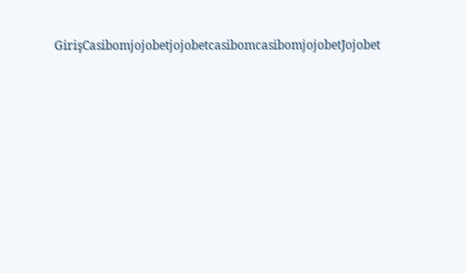GirişCasibomjojobetjojobetcasibomcasibomjojobetJojobet